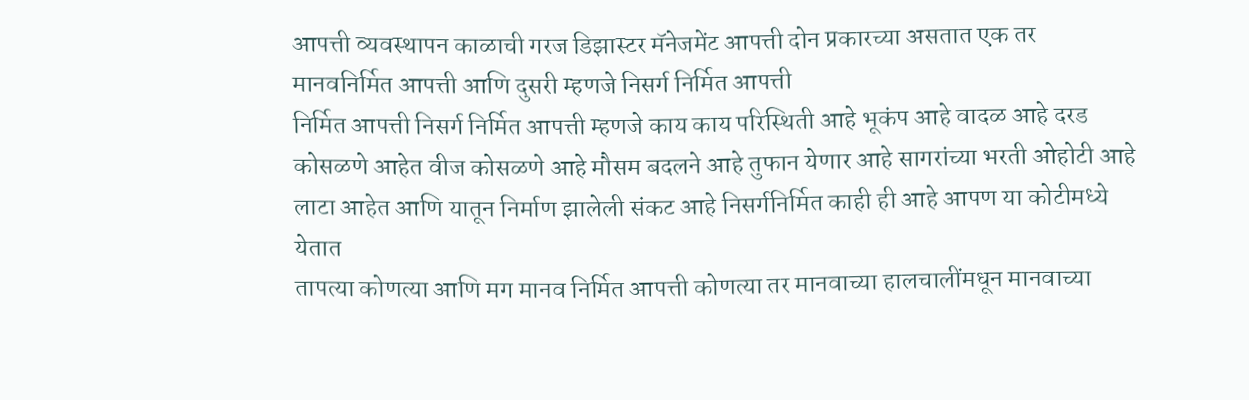आपत्ती व्यवस्थापन काळाची गरज डिझास्टर मॅनेजमेंट आपत्ती दोन प्रकारच्या असतात एक तर मानवनिर्मित आपत्ती आणि दुसरी म्हणजे निसर्ग निर्मित आपत्ती
निर्मित आपत्ती निसर्ग निर्मित आपत्ती म्हणजे काय काय परिस्थिती आहे भूकंप आहे वादळ आहे दरड कोसळणे आहेत वीज कोसळणे आहे मौसम बदलने आहे तुफान येणार आहे सागरांच्या भरती ओहोटी आहे लाटा आहेत आणि यातून निर्माण झालेली संकट आहे निसर्गनिर्मित काही ही आहे आपण या कोटीमध्ये येतात
तापत्या कोणत्या आणि मग मानव निर्मित आपत्ती कोणत्या तर मानवाच्या हालचालींमधून मानवाच्या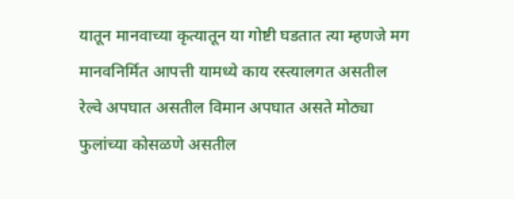यातून मानवाच्या कृत्यातून या गोष्टी घडतात त्या म्हणजे मग मानवनिर्मित आपत्ती यामध्ये काय रस्त्यालगत असतील रेल्वे अपघात असतील विमान अपघात असते मोठ्या फुलांच्या कोसळणे असतील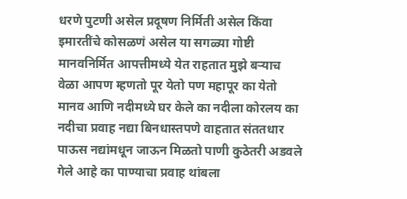धरणे पुटणी असेल प्रदूषण निर्मिती असेल किंवा इमारतींचे कोसळणं असेल या सगळ्या गोष्टी मानवनिर्मित आपत्तीमध्ये येत राहतात मुझे बऱ्याच वेळा आपण म्हणतो पूर येतो पण महापूर का येतो मानव आणि नदीमध्ये घर केले का नदीला कोरलय का नदीचा प्रवाह नद्या बिनधास्तपणे वाहतात संततधार पाऊस नद्यांमधून जाऊन मिळतो पाणी कुठेतरी अडवले गेले आहे का पाण्याचा प्रवाह थांबला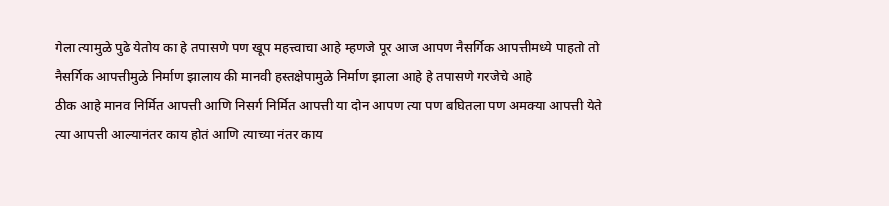गेला त्यामुळे पुढे येतोय का हे तपासणे पण खूप महत्त्वाचा आहे म्हणजे पूर आज आपण नैसर्गिक आपत्तीमध्ये पाहतो तो नैसर्गिक आपत्तीमुळे निर्माण झालाय की मानवी हस्तक्षेपामुळे निर्माण झाला आहे हे तपासणे गरजेचे आहे
ठीक आहे मानव निर्मित आपत्ती आणि निसर्ग निर्मित आपत्ती या दोन आपण त्या पण बघितला पण अमक्या आपत्ती येते त्या आपत्ती आल्यानंतर काय होतं आणि त्याच्या नंतर काय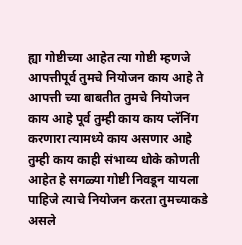ह्या गोष्टीच्या आहेत त्या गोष्टी म्हणजे आपत्तीपूर्व तुमचे नियोजन काय आहे ते आपत्ती च्या बाबतीत तुमचे नियोजन काय आहे पूर्व तुम्ही काय काय प्लॅनिंग करणारा त्यामध्ये काय असणार आहे तुम्ही काय काही संभाव्य धोके कोणती आहेत हे सगळ्या गोष्टी निवडून यायला पाहिजे त्याचे नियोजन करता तुमच्याकडे असले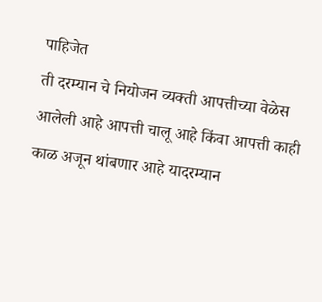पाहिजेत
ती दरम्यान चे नियोजन व्यक्ती आपत्तीच्या वेळेस आलेली आहे आपत्ती चालू आहे किंवा आपत्ती काही काळ अजून थांबणार आहे यादरम्यान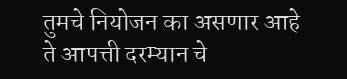तुमचे नियोजन का असणार आहे ते आपत्ती दरम्यान चे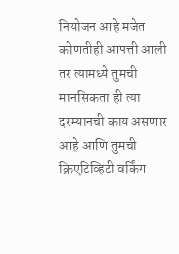नियोजन आहे मजेत कोणतीही आपत्ती आली तर त्यामध्ये तुमची मानसिकता ही त्या दरम्यानची काय असणार आहे आणि तुमची क्रिएटिव्हिटी वर्किंग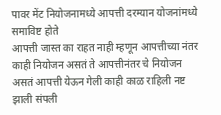पावर मेंट नियोजनामध्ये आपत्ती दरम्यान योजनांमध्ये समाविष्ट होते
आपत्ती जास्त का राहत नाही म्हणून आपत्तीच्या नंतर काही नियोजन असतं ते आपत्तीनंतर चे नियोजन असतं आपत्ती येऊन गेली काही काळ राहिली नष्ट झाली संपली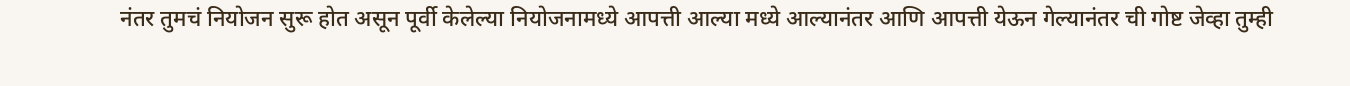नंतर तुमचं नियोजन सुरू होत असून पूर्वी केलेल्या नियोजनामध्ये आपत्ती आल्या मध्ये आल्यानंतर आणि आपत्ती येऊन गेल्यानंतर ची गोष्ट जेव्हा तुम्ही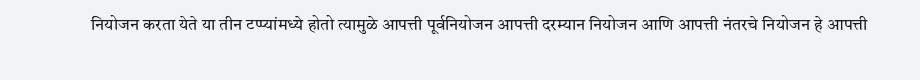नियोजन करता येते या तीन टप्प्यांमध्ये होतो त्यामुळे आपत्ती पूर्वनियोजन आपत्ती दरम्यान नियोजन आणि आपत्ती नंतरचे नियोजन हे आपत्ती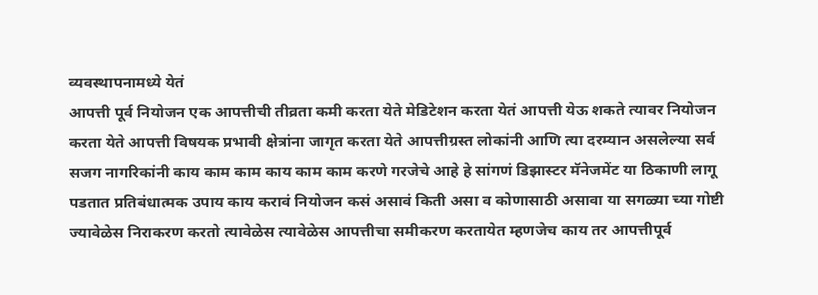व्यवस्थापनामध्ये येतं
आपत्ती पूर्व नियोजन एक आपत्तीची तीव्रता कमी करता येते मेडिटेशन करता येतं आपत्ती येऊ शकते त्यावर नियोजन करता येते आपत्ती विषयक प्रभावी क्षेत्रांना जागृत करता येते आपत्तीग्रस्त लोकांनी आणि त्या दरम्यान असलेल्या सर्व सजग नागरिकांनी काय काम काम काय काम काम करणे गरजेचे आहे हे सांगणं डिझास्टर मॅनेजमेंट या ठिकाणी लागू पडतात प्रतिबंधात्मक उपाय काय करावं नियोजन कसं असावं किती असा व कोणासाठी असावा या सगळ्या च्या गोष्टी ज्यावेळेस निराकरण करतो त्यावेळेस त्यावेळेस आपत्तीचा समीकरण करतायेत म्हणजेच काय तर आपत्तीपूर्व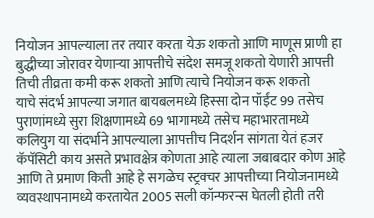नियोजन आपल्याला तर तयार करता येऊ शकतो आणि माणूस प्राणी हा बुद्धीच्या जोरावर येणाऱ्या आपत्तीचे संदेश समजू शकतो येणारी आपत्ती तिची तीव्रता कमी करू शकतो आणि त्याचे नियोजन करू शकतो
याचे संदर्भ आपल्या जगात बायबलमध्ये हिस्सा दोन पॉईंट 99 तसेच पुराणांमध्ये सुरा शिक्षणामध्ये 69 भागामध्ये तसेच महाभारतामध्ये कलियुग या संदर्भाने आपल्याला आपत्तीच निदर्शन सांगता येतं हजर कॅपॅसिटी काय असते प्रभावक्षेत्र कोणता आहे त्याला जबाबदार कोण आहे आणि ते प्रमाण किती आहे हे सगळेच स्ट्रक्चर आपत्तीच्या नियोजनामध्ये व्यवस्थापनामध्ये करतायेत 2005 सली कॉन्फरन्स घेतली होती तरी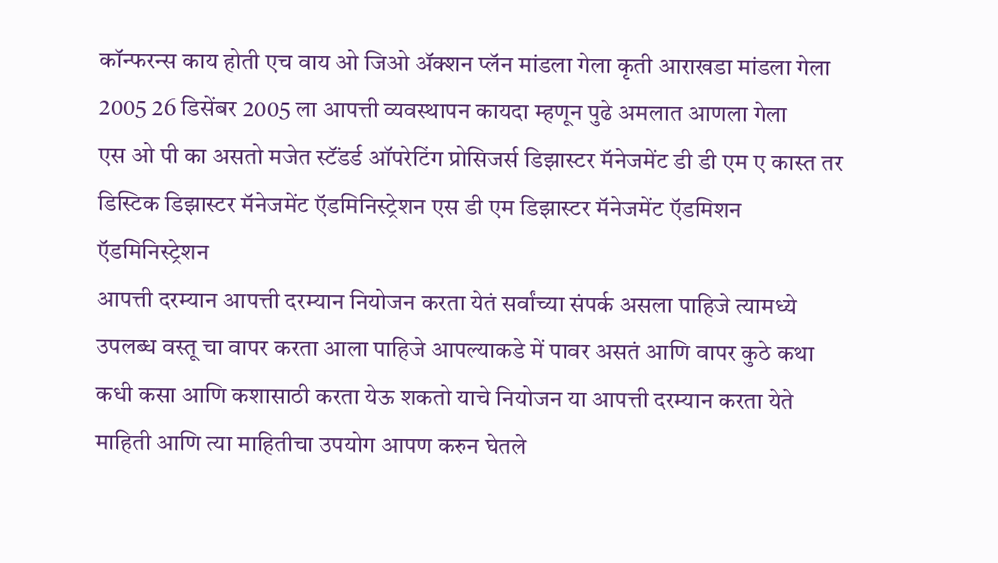कॉन्फरन्स काय होती एच वाय ओ जिओ ॲक्शन प्लॅन मांडला गेला कृती आराखडा मांडला गेला 2005 26 डिसेंबर 2005 ला आपत्ती व्यवस्थापन कायदा म्हणून पुढे अमलात आणला गेला
एस ओ पी का असतो मजेत स्टॅंडर्ड ऑपरेटिंग प्रोसिजर्स डिझास्टर मॅनेजमेंट डी डी एम ए कास्त तर डिस्टिक डिझास्टर मॅनेजमेंट ऍडमिनिस्ट्रेशन एस डी एम डिझास्टर मॅनेजमेंट ऍडमिशन ऍडमिनिस्ट्रेशन
आपत्ती दरम्यान आपत्ती दरम्यान नियोजन करता येतं सर्वांच्या संपर्क असला पाहिजे त्यामध्ये उपलब्ध वस्तू चा वापर करता आला पाहिजे आपल्याकडे में पावर असतं आणि वापर कुठे कथा कधी कसा आणि कशासाठी करता येऊ शकतो याचे नियोजन या आपत्ती दरम्यान करता येते माहिती आणि त्या माहितीचा उपयोग आपण करुन घेतले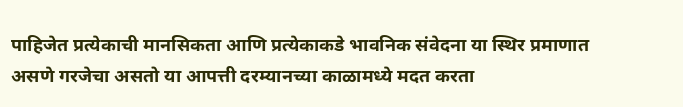पाहिजेत प्रत्येकाची मानसिकता आणि प्रत्येकाकडे भावनिक संवेदना या स्थिर प्रमाणात असणे गरजेचा असतो या आपत्ती दरम्यानच्या काळामध्ये मदत करता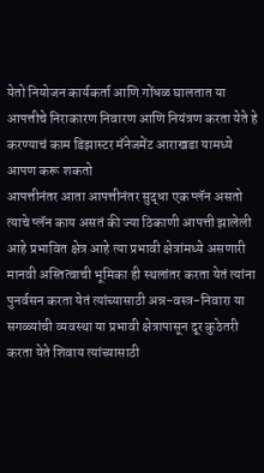येतो नियोजन कार्यकर्ता आणि गोंधळ घालतात या आपत्तीचे निराकारण निवारण आणि नियंत्रण करता येते हे करण्याचं काम डिझास्टर मॅनेजमेंट आराखडा यामध्ये आपण करू शकतो
आपत्तीनंतर आता आपत्तीनंतर सुद्धा एक प्लॅन असतो त्याचे प्लॅन काय असतं की ज्या ठिकाणी आपत्ती झालेली आहे प्रभावित क्षेत्र आहे त्या प्रभावी क्षेत्रांमध्ये असणारी मानवी अस्तित्वाची भूमिका ही स्थलांतर करता येतं त्यांना पुनर्वसन करता येतं त्यांच्यासाठी अन्न-वस्त्र-निवारा या सगळ्यांची व्यवस्था या प्रभावी क्षेत्रापासून दूर कुठेतरी करता येते शिवाय त्यांच्यासाठी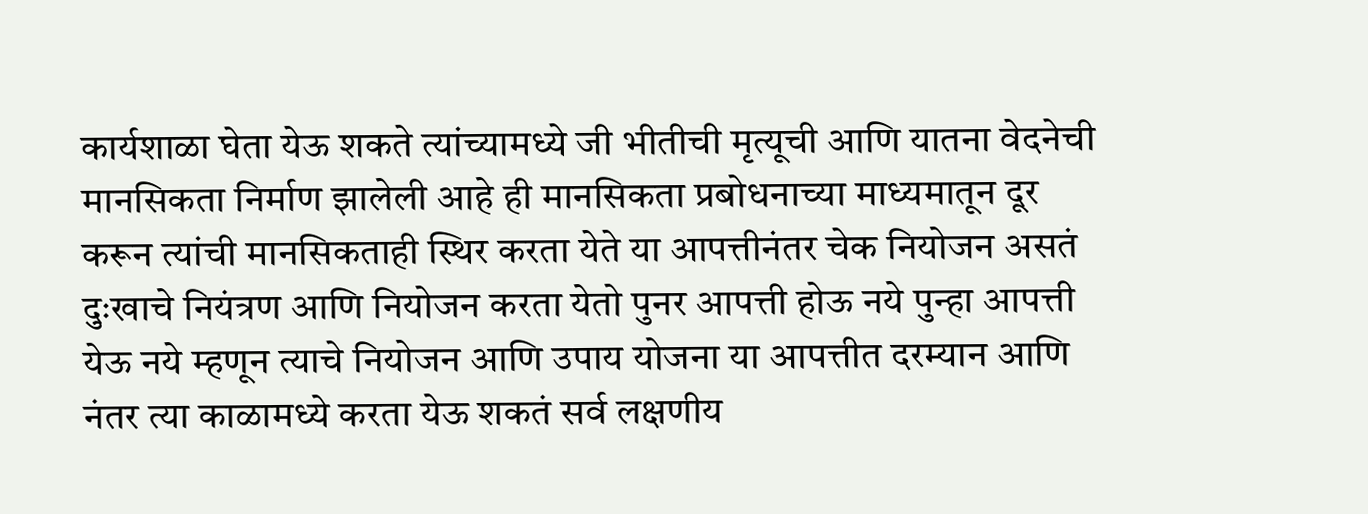कार्यशाळा घेता येऊ शकते त्यांच्यामध्ये जी भीतीची मृत्यूची आणि यातना वेदनेची मानसिकता निर्माण झालेली आहे ही मानसिकता प्रबोधनाच्या माध्यमातून दूर करून त्यांची मानसिकताही स्थिर करता येते या आपत्तीनंतर चेक नियोजन असतं दुःखाचे नियंत्रण आणि नियोजन करता येतो पुनर आपत्ती होऊ नये पुन्हा आपत्ती येऊ नये म्हणून त्याचे नियोजन आणि उपाय योजना या आपत्तीत दरम्यान आणि नंतर त्या काळामध्ये करता येऊ शकतं सर्व लक्षणीय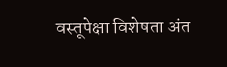वस्तूपेक्षा विशेषता अंत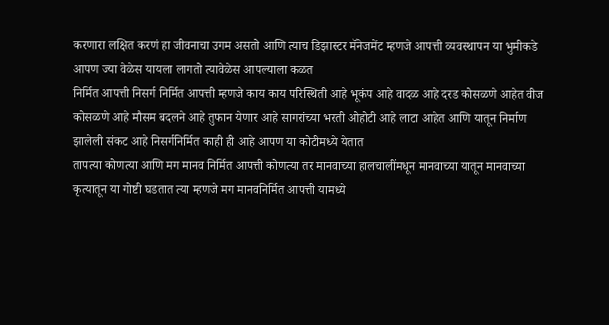करणारा लक्षित करणं हा जीवनाचा उगम असतो आणि त्याच डिझास्टर मॅनेजमेंट म्हणजे आपत्ती व्यवस्थापन या भुमीकडे आपण ज्या वेळेस यायला लागतो त्यावेळेस आपल्याला कळत
निर्मित आपत्ती निसर्ग निर्मित आपत्ती म्हणजे काय काय परिस्थिती आहे भूकंप आहे वादळ आहे दरड कोसळणे आहेत वीज कोसळणे आहे मौसम बदलने आहे तुफान येणार आहे सागरांच्या भरती ओहोटी आहे लाटा आहेत आणि यातून निर्माण झालेली संकट आहे निसर्गनिर्मित काही ही आहे आपण या कोटीमध्ये येतात
तापत्या कोणत्या आणि मग मानव निर्मित आपत्ती कोणत्या तर मानवाच्या हालचालींमधून मानवाच्या यातून मानवाच्या कृत्यातून या गोष्टी घडतात त्या म्हणजे मग मानवनिर्मित आपत्ती यामध्ये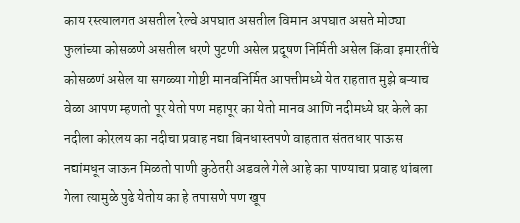काय रस्त्यालगत असतील रेल्वे अपघात असतील विमान अपघात असते मोठ्या फुलांच्या कोसळणे असतील धरणे पुटणी असेल प्रदूषण निर्मिती असेल किंवा इमारतींचे कोसळणं असेल या सगळ्या गोष्टी मानवनिर्मित आपत्तीमध्ये येत राहतात मुझे बऱ्याच वेळा आपण म्हणतो पूर येतो पण महापूर का येतो मानव आणि नदीमध्ये घर केले का नदीला कोरलय का नदीचा प्रवाह नद्या बिनधास्तपणे वाहतात संततधार पाऊस नद्यांमधून जाऊन मिळतो पाणी कुठेतरी अडवले गेले आहे का पाण्याचा प्रवाह थांबला गेला त्यामुळे पुढे येतोय का हे तपासणे पण खूप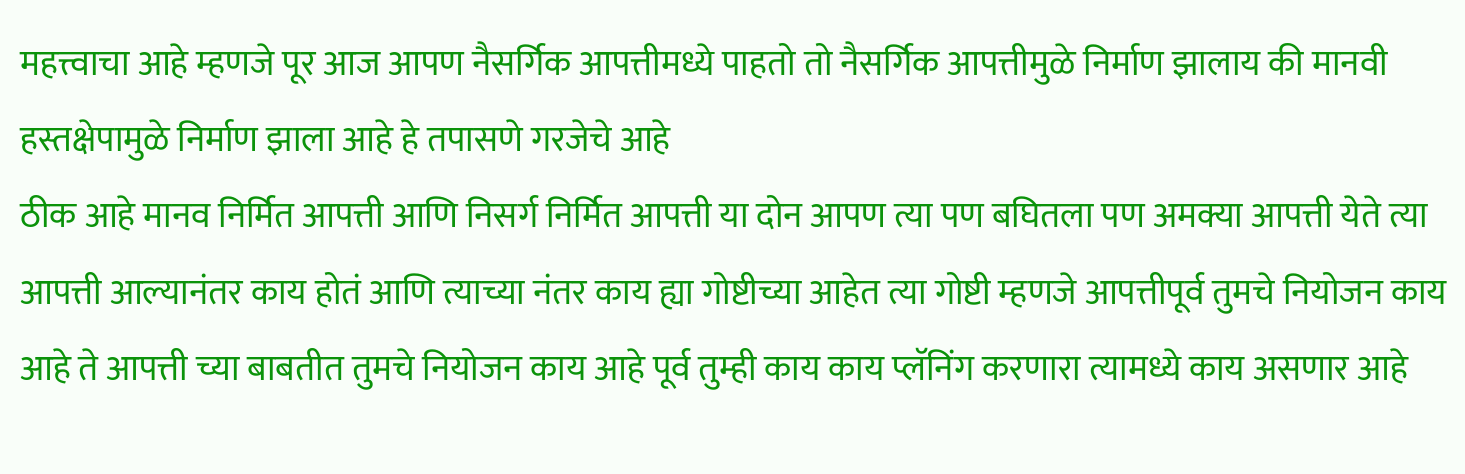महत्त्वाचा आहे म्हणजे पूर आज आपण नैसर्गिक आपत्तीमध्ये पाहतो तो नैसर्गिक आपत्तीमुळे निर्माण झालाय की मानवी हस्तक्षेपामुळे निर्माण झाला आहे हे तपासणे गरजेचे आहे
ठीक आहे मानव निर्मित आपत्ती आणि निसर्ग निर्मित आपत्ती या दोन आपण त्या पण बघितला पण अमक्या आपत्ती येते त्या आपत्ती आल्यानंतर काय होतं आणि त्याच्या नंतर काय ह्या गोष्टीच्या आहेत त्या गोष्टी म्हणजे आपत्तीपूर्व तुमचे नियोजन काय आहे ते आपत्ती च्या बाबतीत तुमचे नियोजन काय आहे पूर्व तुम्ही काय काय प्लॅनिंग करणारा त्यामध्ये काय असणार आहे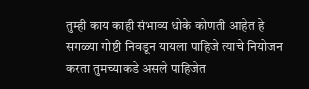तुम्ही काय काही संभाव्य धोके कोणती आहेत हे सगळ्या गोष्टी निवडून यायला पाहिजे त्याचे नियोजन करता तुमच्याकडे असले पाहिजेत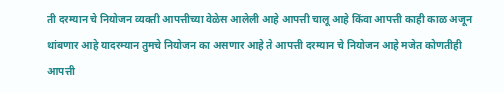ती दरम्यान चे नियोजन व्यक्ती आपत्तीच्या वेळेस आलेली आहे आपत्ती चालू आहे किंवा आपत्ती काही काळ अजून थांबणार आहे यादरम्यान तुमचे नियोजन का असणार आहे ते आपत्ती दरम्यान चे नियोजन आहे मजेत कोणतीही आपत्ती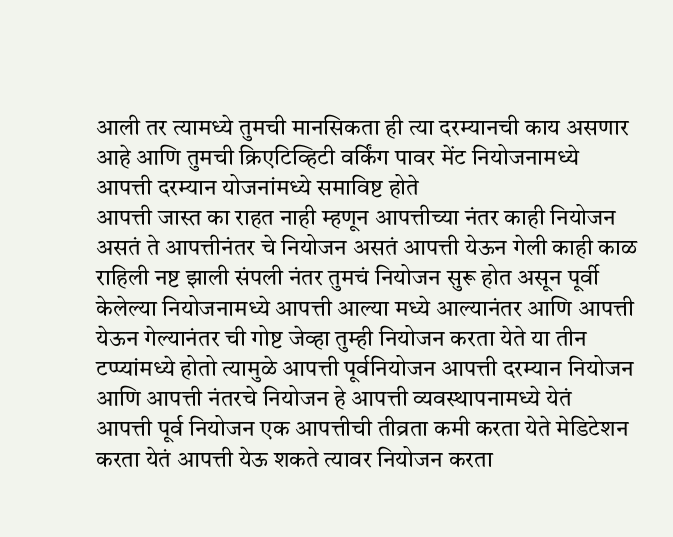आली तर त्यामध्ये तुमची मानसिकता ही त्या दरम्यानची काय असणार आहे आणि तुमची क्रिएटिव्हिटी वर्किंग पावर मेंट नियोजनामध्ये आपत्ती दरम्यान योजनांमध्ये समाविष्ट होते
आपत्ती जास्त का राहत नाही म्हणून आपत्तीच्या नंतर काही नियोजन असतं ते आपत्तीनंतर चे नियोजन असतं आपत्ती येऊन गेली काही काळ राहिली नष्ट झाली संपली नंतर तुमचं नियोजन सुरू होत असून पूर्वी केलेल्या नियोजनामध्ये आपत्ती आल्या मध्ये आल्यानंतर आणि आपत्ती येऊन गेल्यानंतर ची गोष्ट जेव्हा तुम्ही नियोजन करता येते या तीन टप्प्यांमध्ये होतो त्यामुळे आपत्ती पूर्वनियोजन आपत्ती दरम्यान नियोजन आणि आपत्ती नंतरचे नियोजन हे आपत्ती व्यवस्थापनामध्ये येतं
आपत्ती पूर्व नियोजन एक आपत्तीची तीव्रता कमी करता येते मेडिटेशन करता येतं आपत्ती येऊ शकते त्यावर नियोजन करता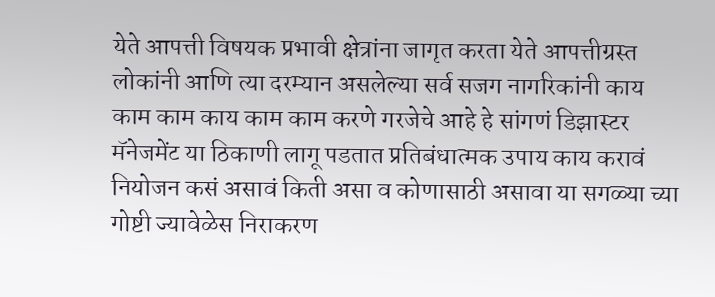येते आपत्ती विषयक प्रभावी क्षेत्रांना जागृत करता येते आपत्तीग्रस्त लोकांनी आणि त्या दरम्यान असलेल्या सर्व सजग नागरिकांनी काय काम काम काय काम काम करणे गरजेचे आहे हे सांगणं डिझास्टर मॅनेजमेंट या ठिकाणी लागू पडतात प्रतिबंधात्मक उपाय काय करावं नियोजन कसं असावं किती असा व कोणासाठी असावा या सगळ्या च्या गोष्टी ज्यावेळेस निराकरण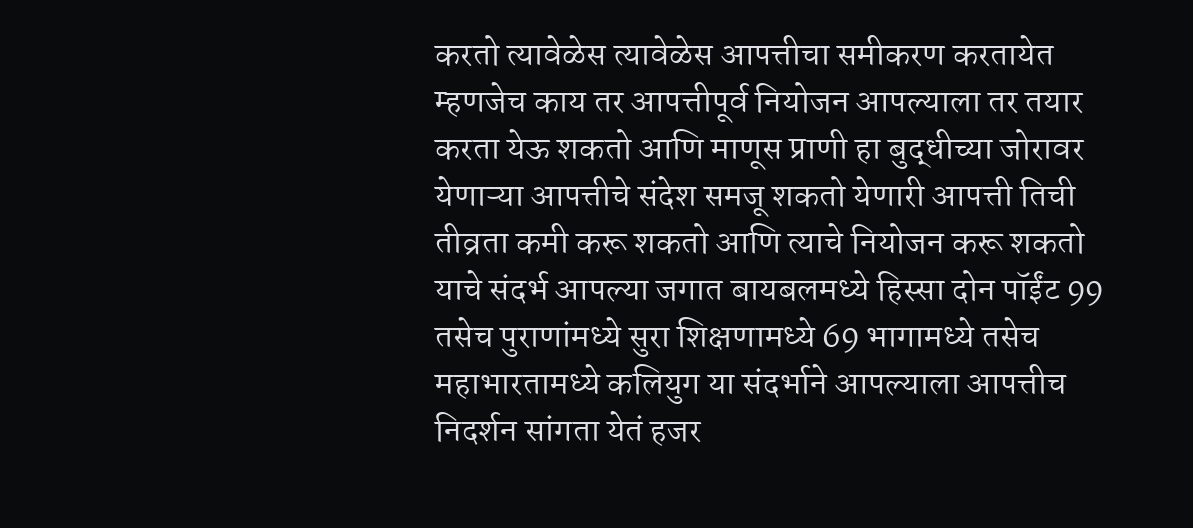करतो त्यावेळेस त्यावेळेस आपत्तीचा समीकरण करतायेत म्हणजेच काय तर आपत्तीपूर्व नियोजन आपल्याला तर तयार करता येऊ शकतो आणि माणूस प्राणी हा बुद्धीच्या जोरावर येणाऱ्या आपत्तीचे संदेश समजू शकतो येणारी आपत्ती तिची तीव्रता कमी करू शकतो आणि त्याचे नियोजन करू शकतो
याचे संदर्भ आपल्या जगात बायबलमध्ये हिस्सा दोन पॉईंट 99 तसेच पुराणांमध्ये सुरा शिक्षणामध्ये 69 भागामध्ये तसेच महाभारतामध्ये कलियुग या संदर्भाने आपल्याला आपत्तीच निदर्शन सांगता येतं हजर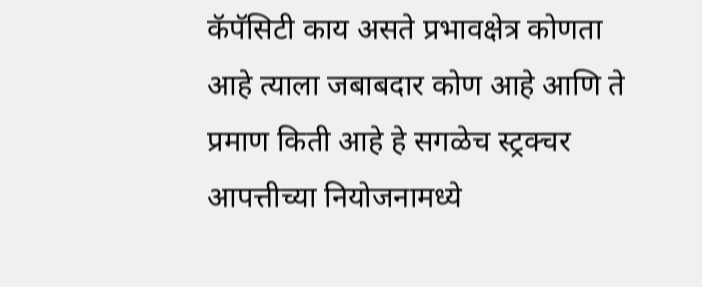कॅपॅसिटी काय असते प्रभावक्षेत्र कोणता आहे त्याला जबाबदार कोण आहे आणि ते प्रमाण किती आहे हे सगळेच स्ट्रक्चर आपत्तीच्या नियोजनामध्ये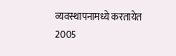व्यवस्थापनामध्ये करतायेत 2005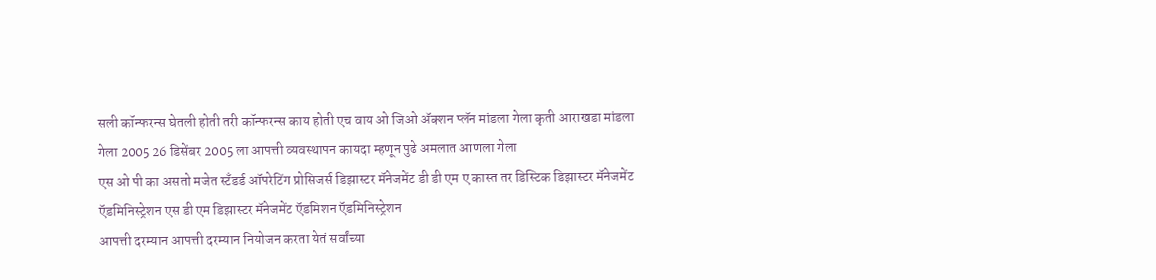सली कॉन्फरन्स घेतली होती तरी कॉन्फरन्स काय होती एच वाय ओ जिओ ॲक्शन प्लॅन मांडला गेला कृती आराखडा मांडला गेला 2005 26 डिसेंबर 2005 ला आपत्ती व्यवस्थापन कायदा म्हणून पुढे अमलात आणला गेला
एस ओ पी का असतो मजेत स्टॅंडर्ड ऑपरेटिंग प्रोसिजर्स डिझास्टर मॅनेजमेंट डी डी एम ए कास्त तर डिस्टिक डिझास्टर मॅनेजमेंट ऍडमिनिस्ट्रेशन एस डी एम डिझास्टर मॅनेजमेंट ऍडमिशन ऍडमिनिस्ट्रेशन
आपत्ती दरम्यान आपत्ती दरम्यान नियोजन करता येतं सर्वांच्या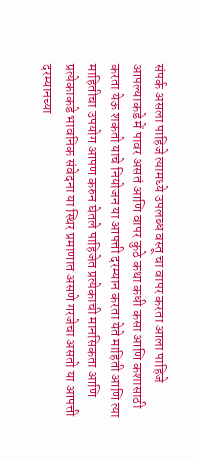संपर्क असला पाहिजे त्यामध्ये उपलब्ध वस्तू चा वापर करता आला पाहिजे आपल्याकडे में पावर असतं आणि वापर कुठे कथा कधी कसा आणि कशासाठी करता येऊ शकतो याचे नियोजन या आपत्ती दरम्यान करता येते माहिती आणि त्या माहितीचा उपयोग आपण करुन घेतले पाहिजेत प्रत्येकाची मानसिकता आणि प्रत्येकाकडे भावनिक संवेदना या स्थिर प्रमाणात असणे गरजेचा असतो या आपत्ती दरम्यानच्या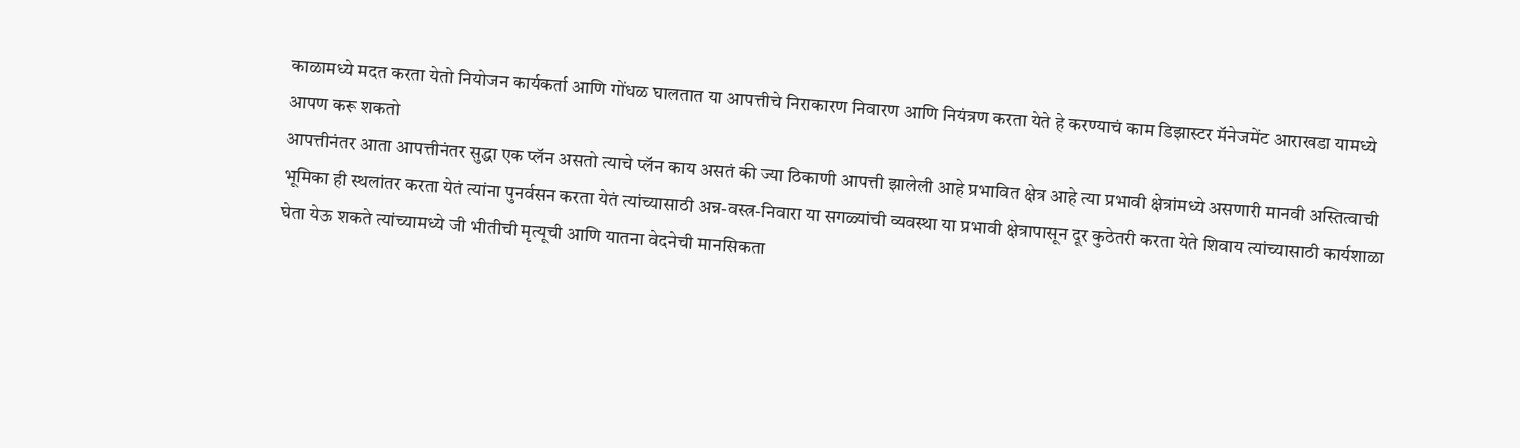काळामध्ये मदत करता येतो नियोजन कार्यकर्ता आणि गोंधळ घालतात या आपत्तीचे निराकारण निवारण आणि नियंत्रण करता येते हे करण्याचं काम डिझास्टर मॅनेजमेंट आराखडा यामध्ये आपण करू शकतो
आपत्तीनंतर आता आपत्तीनंतर सुद्धा एक प्लॅन असतो त्याचे प्लॅन काय असतं की ज्या ठिकाणी आपत्ती झालेली आहे प्रभावित क्षेत्र आहे त्या प्रभावी क्षेत्रांमध्ये असणारी मानवी अस्तित्वाची भूमिका ही स्थलांतर करता येतं त्यांना पुनर्वसन करता येतं त्यांच्यासाठी अन्न-वस्त्र-निवारा या सगळ्यांची व्यवस्था या प्रभावी क्षेत्रापासून दूर कुठेतरी करता येते शिवाय त्यांच्यासाठी कार्यशाळा घेता येऊ शकते त्यांच्यामध्ये जी भीतीची मृत्यूची आणि यातना वेदनेची मानसिकता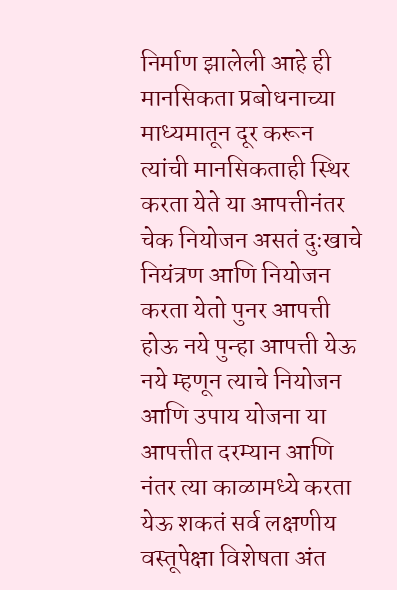निर्माण झालेली आहे ही मानसिकता प्रबोधनाच्या माध्यमातून दूर करून त्यांची मानसिकताही स्थिर करता येते या आपत्तीनंतर चेक नियोजन असतं दुःखाचे नियंत्रण आणि नियोजन करता येतो पुनर आपत्ती होऊ नये पुन्हा आपत्ती येऊ नये म्हणून त्याचे नियोजन आणि उपाय योजना या आपत्तीत दरम्यान आणि नंतर त्या काळामध्ये करता येऊ शकतं सर्व लक्षणीय वस्तूपेक्षा विशेषता अंत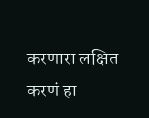करणारा लक्षित करणं हा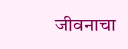जीवनाचा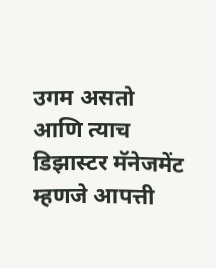उगम असतो आणि त्याच डिझास्टर मॅनेजमेंट म्हणजे आपत्ती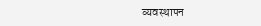व्यवस्थापन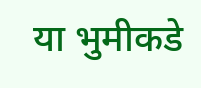या भुमीकडे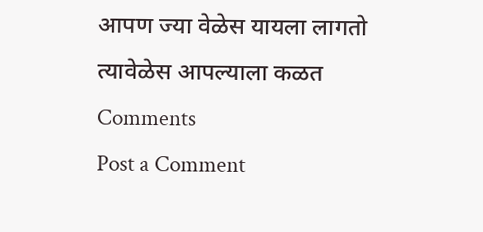आपण ज्या वेळेस यायला लागतो त्यावेळेस आपल्याला कळत
Comments
Post a Comment